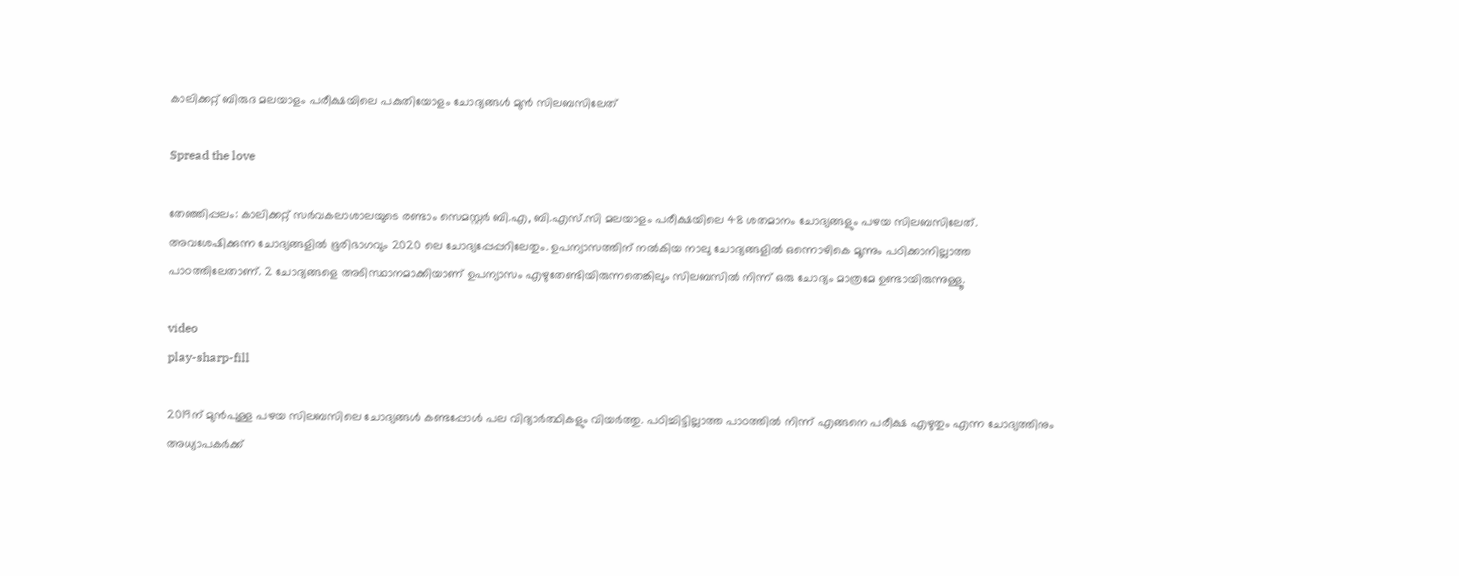കാലിക്കറ്റ് ബിരുദ മലയാളം പരീക്ഷയിലെ പകുതിയോളം ചോദ്യങ്ങൾ മുൻ സിലബസിലേത്

Spread the love

തേഞ്ഞിപ്പലം: കാലിക്കറ്റ് സർവകലാശാലയുടെ രണ്ടാം സെമസ്റ്റർ ബി.എ, ബി.എസ്.സി മലയാളം പരീക്ഷയിലെ 48 ശതമാനം ചോദ്യങ്ങളും പഴയ സിലബസിലേത്. അവശേഷിക്കുന്ന ചോദ്യങ്ങളിൽ ഭൂരിഭാഗവും 2020 ലെ ചോദ്യപ്പേപ്പറിലേതും. ഉപന്യാസത്തിന് നൽകിയ നാലു ചോദ്യങ്ങളിൽ ഒന്നൊഴികെ മൂന്നും പഠിക്കാനില്ലാത്ത പാഠത്തിലേതാണ്. 2 ചോദ്യങ്ങളെ അടിസ്ഥാനമാക്കിയാണ് ഉപന്യാസം എഴുതേണ്ടിയിരുന്നതെങ്കിലും സിലബസിൽ നിന്ന് ഒരു ചോദ്യം മാത്രമേ ഉണ്ടായിരുന്നുള്ളൂ.

video
play-sharp-fill

2019ന് മുൻപുള്ള പഴയ സിലബസിലെ ചോദ്യങ്ങൾ കണ്ടപ്പോൾ പല വിദ്യാർത്ഥികളും വിയർത്തു. പഠിച്ചിട്ടില്ലാത്ത പാഠത്തിൽ നിന്ന് എങ്ങനെ പരീക്ഷ എഴുതും എന്ന ചോദ്യത്തിനും അധ്യാപകർക്ക്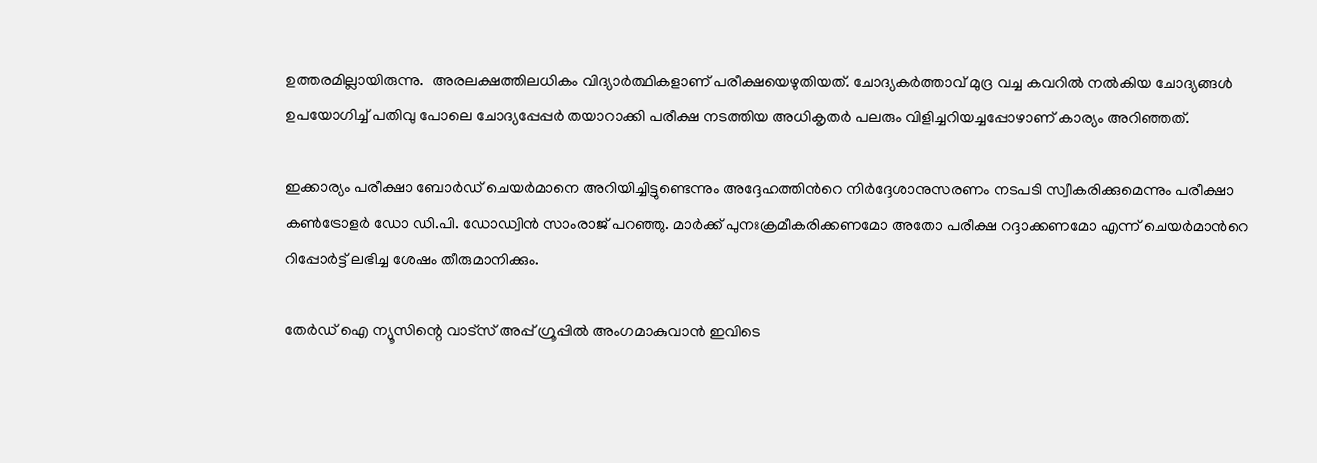ഉത്തരമില്ലായിരുന്നു.  അരലക്ഷത്തിലധികം വിദ്യാർത്ഥികളാണ് പരീക്ഷയെഴുതിയത്. ചോദ്യകർത്താവ് മുദ്ര വച്ച കവറിൽ നൽകിയ ചോദ്യങ്ങൾ ഉപയോഗിച്ച് പതിവു പോലെ ചോദ്യപ്പേപ്പർ തയാറാക്കി പരീക്ഷ നടത്തിയ അധികൃതർ പലരും വിളിച്ചറിയച്ചപ്പോഴാണ് കാര്യം അറിഞ്ഞത്.

ഇക്കാര്യം പരീക്ഷാ ബോർഡ് ചെയർമാനെ അറിയിച്ചിട്ടുണ്ടെന്നും അദ്ദേഹത്തിന്‍റെ നിർദ്ദേശാനുസരണം നടപടി സ്വീകരിക്കുമെന്നും പരീക്ഷാ കൺട്രോളർ ഡോ ഡി.പി. ഡോഡ്വിൻ സാംരാജ് പറഞ്ഞു. മാർക്ക് പുനഃക്രമീകരിക്കണമോ അതോ പരീക്ഷ റദ്ദാക്കണമോ എന്ന് ചെയർമാന്‍റെ റിപ്പോർട്ട് ലഭിച്ച ശേഷം തീരുമാനിക്കും.

തേർഡ് ഐ ന്യൂസിന്റെ വാട്സ് അപ്പ് ഗ്രൂപ്പിൽ അംഗമാകുവാൻ ഇവിടെ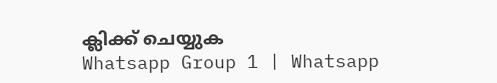ക്ലിക്ക് ചെയ്യുക
Whatsapp Group 1 | Whatsapp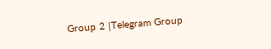Group 2 |Telegram Group